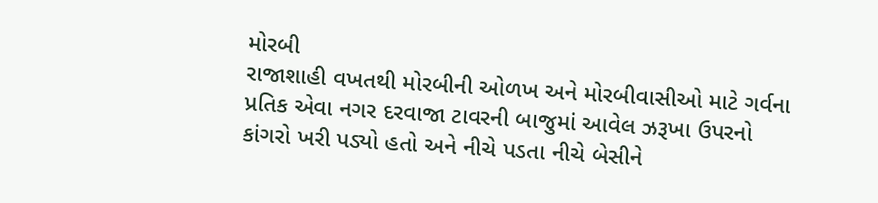મોરબી
રાજાશાહી વખતથી મોરબીની ઓળખ અને મોરબીવાસીઓ માટે ગર્વના પ્રતિક એવા નગર દરવાજા ટાવરની બાજુમાં આવેલ ઝરૂખા ઉપરનો કાંગરો ખરી પડ્યો હતો અને નીચે પડતા નીચે બેસીને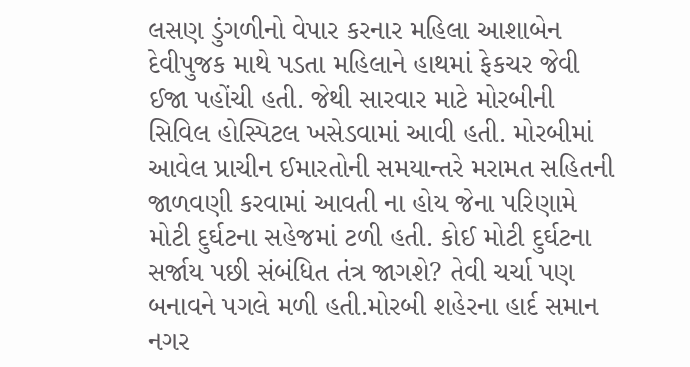લસણ ડુંગળીનો વેપાર કરનાર મહિલા આશાબેન દેવીપુજક માથે પડતા મહિલાને હાથમાં ફેકચર જેવી ઈજા પહોંચી હતી. જેથી સારવાર માટે મોરબીની સિવિલ હોસ્પિટલ ખસેડવામાં આવી હતી. મોરબીમાં આવેલ પ્રાચીન ઈમારતોની સમયાન્તરે મરામત સહિતની જાળવણી કરવામાં આવતી ના હોય જેના પરિણામે મોટી દુર્ઘટના સહેજમાં ટળી હતી. કોઈ મોટી દુર્ઘટના સર્જાય પછી સંબંધિત તંત્ર જાગશે? તેવી ચર્ચા પણ બનાવને પગલે મળી હતી.મોરબી શહેરના હાર્દ સમાન નગર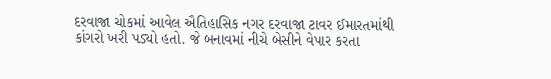દરવાજા ચોકમાં આવેલ ઐતિહાસિક નગર દરવાજા ટાવર ઈમારતમાંથી કાંગરો ખરી પડ્યો હતો. જે બનાવમાં નીચે બેસીને વેપાર કરતા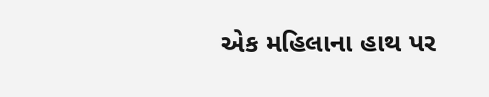એક મહિલાના હાથ પર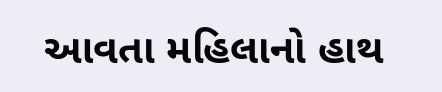આવતા મહિલાનો હાથ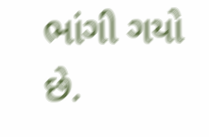ભાંગી ગયો છે.